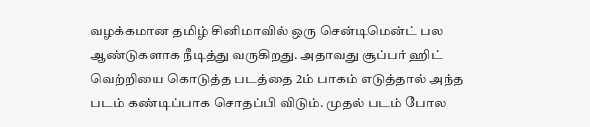வழக்கமான தமிழ் சினிமாவில் ஒரு சென்டிமென்ட் பல ஆண்டுகளாக நீடித்து வருகிறது. அதாவது சூப்பர் ஹிட் வெற்றியை கொடுத்த படத்தை 2ம் பாகம் எடுத்தால் அந்த படம் கண்டிப்பாக சொதப்பி விடும். முதல் படம் போல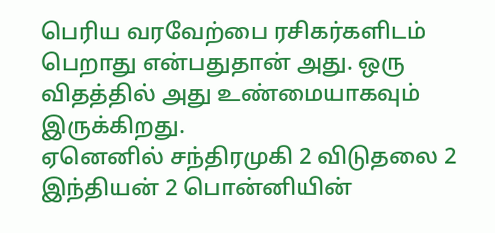பெரிய வரவேற்பை ரசிகர்களிடம் பெறாது என்பதுதான் அது. ஒரு விதத்தில் அது உண்மையாகவும் இருக்கிறது.
ஏனெனில் சந்திரமுகி 2 விடுதலை 2 இந்தியன் 2 பொன்னியின்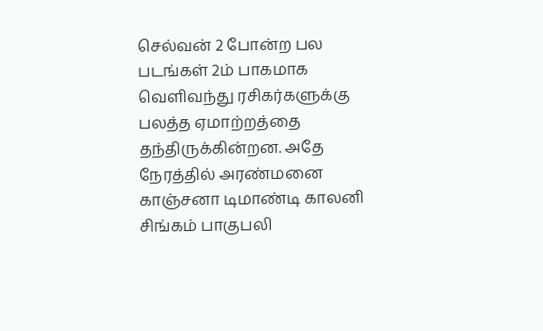செல்வன் 2 போன்ற பல படங்கள் 2ம் பாகமாக வெளிவந்து ரசிகர்களுக்கு பலத்த ஏமாற்றத்தை தந்திருக்கின்றன. அதே நேரத்தில் அரண்மனை காஞ்சனா டிமாண்டி காலனி சிங்கம் பாகுபலி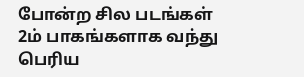போன்ற சில படங்கள் 2ம் பாகங்களாக வந்து பெரிய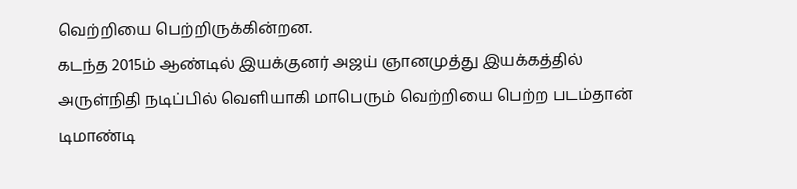வெற்றியை பெற்றிருக்கின்றன.
கடந்த 2015ம் ஆண்டில் இயக்குனர் அஜய் ஞானமுத்து இயக்கத்தில் அருள்நிதி நடிப்பில் வெளியாகி மாபெரும் வெற்றியை பெற்ற படம்தான் டிமாண்டி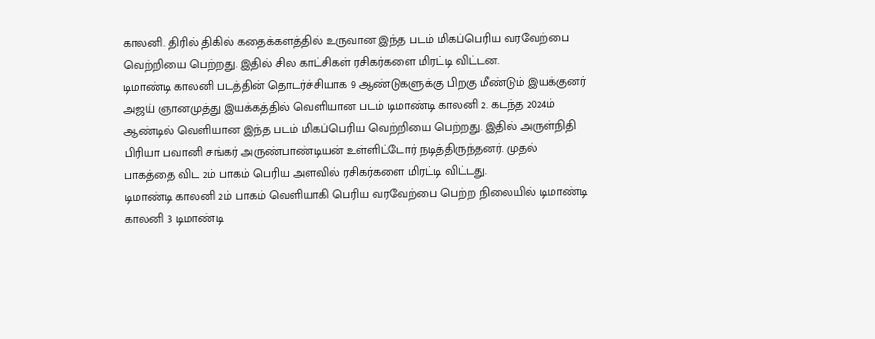காலனி. திரில் திகில் கதைக்களத்தில் உருவான இந்த படம் மிகப்பெரிய வரவேற்பை வெற்றியை பெற்றது. இதில் சில காட்சிகள் ரசிகர்களை மிரட்டி விட்டன.
டிமாண்டி காலனி படத்தின் தொடர்ச்சியாக 9 ஆண்டுகளுக்கு பிறகு மீண்டும் இயக்குனர் அஜய் ஞானமுத்து இயக்கத்தில் வெளியான படம் டிமாண்டி காலனி 2. கடந்த 2024ம் ஆண்டில் வெளியான இந்த படம் மிகப்பெரிய வெற்றியை பெற்றது. இதில் அருள்நிதி பிரியா பவானி சங்கர் அருண்பாண்டியன் உள்ளிட்டோர் நடித்திருந்தனர். முதல் பாகத்தை விட 2ம் பாகம் பெரிய அளவில் ரசிகர்களை மிரட்டி விட்டது.
டிமாண்டி காலனி 2ம் பாகம் வெளியாகி பெரிய வரவேற்பை பெற்ற நிலையில் டிமாண்டி காலனி 3 டிமாண்டி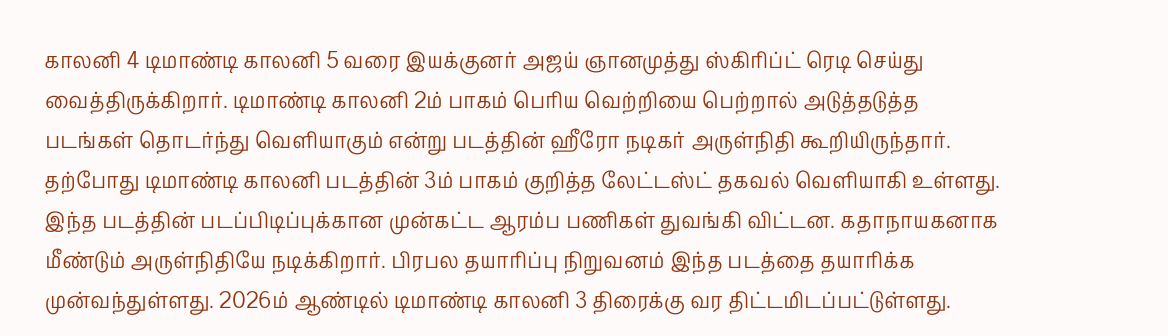காலனி 4 டிமாண்டி காலனி 5 வரை இயக்குனர் அஜய் ஞானமுத்து ஸ்கிரிப்ட் ரெடி செய்து வைத்திருக்கிறார். டிமாண்டி காலனி 2ம் பாகம் பெரிய வெற்றியை பெற்றால் அடுத்தடுத்த படங்கள் தொடர்ந்து வெளியாகும் என்று படத்தின் ஹீரோ நடிகர் அருள்நிதி கூறியிருந்தார்.
தற்போது டிமாண்டி காலனி படத்தின் 3ம் பாகம் குறித்த லேட்டஸ்ட் தகவல் வெளியாகி உள்ளது. இந்த படத்தின் படப்பிடிப்புக்கான முன்கட்ட ஆரம்ப பணிகள் துவங்கி விட்டன. கதாநாயகனாக மீண்டும் அருள்நிதியே நடிக்கிறார். பிரபல தயாரிப்பு நிறுவனம் இந்த படத்தை தயாரிக்க முன்வந்துள்ளது. 2026ம் ஆண்டில் டிமாண்டி காலனி 3 திரைக்கு வர திட்டமிடப்பட்டுள்ளது.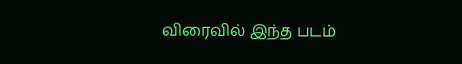விரைவில் இந்த படம்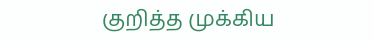குறித்த முக்கிய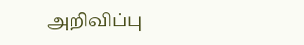அறிவிப்பு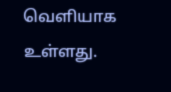வெளியாக உள்ளது.